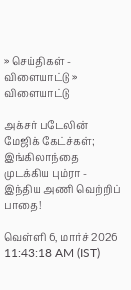» செய்திகள் - விளையாட்டு » விளையாட்டு

அக்சர் படேலின் மேஜிக் கேட்ச்கள்; இங்கிலாந்தை முடக்கிய பும்ரா - இந்திய அணி வெற்றிப் பாதை!

வெள்ளி 6, மார்ச் 2026 11:43:18 AM (IST)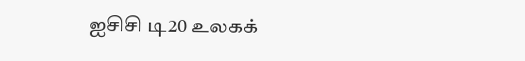ஐசிசி டி20 உலகக்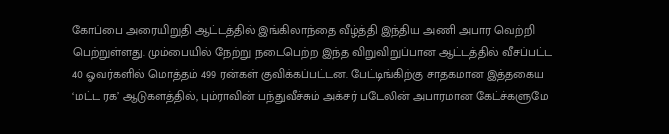கோப்பை அரையிறுதி ஆட்டத்தில் இங்கிலாந்தை வீழ்த்தி இந்திய அணி அபார வெற்றி பெற்றுள்ளது. மும்பையில் நேற்று நடைபெற்ற இந்த விறுவிறுப்பான ஆட்டத்தில் வீசப்பட்ட 40 ஓவர்களில் மொத்தம் 499 ரன்கள் குவிக்கப்பட்டன. பேட்டிங்கிற்கு சாதகமான இத்தகைய ‘மட்ட ரக’ ஆடுகளத்தில், பும்ராவின் பந்துவீச்சும் அக்சர் படேலின் அபாரமான கேட்ச்களுமே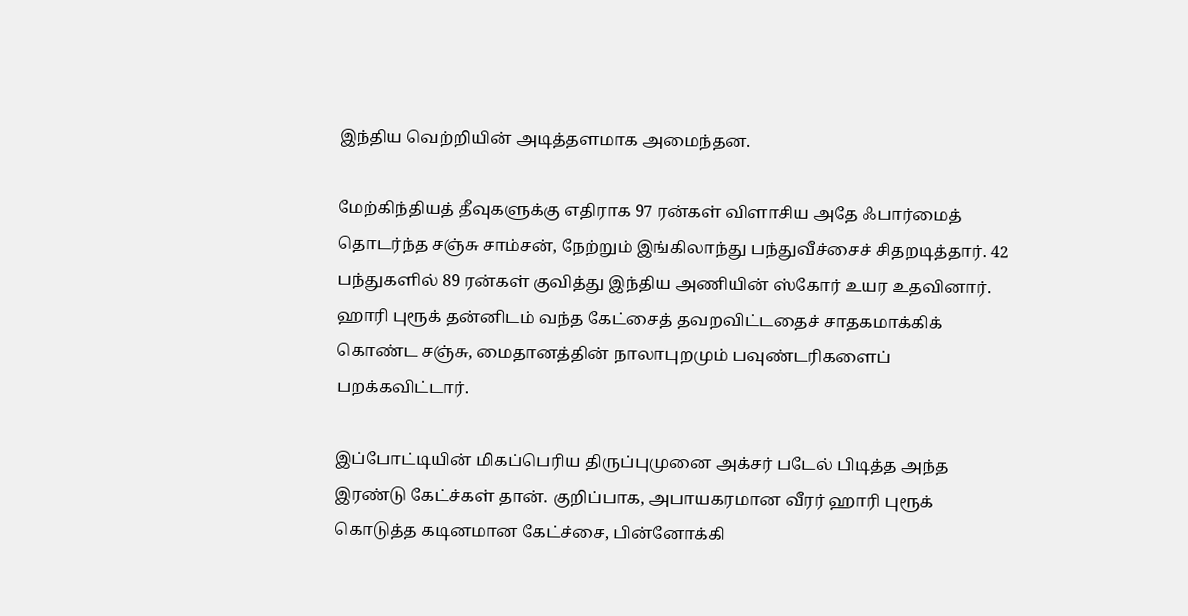இந்திய வெற்றியின் அடித்தளமாக அமைந்தன.

மேற்கிந்தியத் தீவுகளுக்கு எதிராக 97 ரன்கள் விளாசிய அதே ஃபார்மைத் தொடர்ந்த சஞ்சு சாம்சன், நேற்றும் இங்கிலாந்து பந்துவீச்சைச் சிதறடித்தார். 42 பந்துகளில் 89 ரன்கள் குவித்து இந்திய அணியின் ஸ்கோர் உயர உதவினார். ஹாரி புரூக் தன்னிடம் வந்த கேட்சைத் தவறவிட்டதைச் சாதகமாக்கிக் கொண்ட சஞ்சு, மைதானத்தின் நாலாபுறமும் பவுண்டரிகளைப் பறக்கவிட்டார்.

இப்போட்டியின் மிகப்பெரிய திருப்புமுனை அக்சர் படேல் பிடித்த அந்த இரண்டு கேட்ச்கள் தான். குறிப்பாக, அபாயகரமான வீரர் ஹாரி புரூக் கொடுத்த கடினமான கேட்ச்சை, பின்னோக்கி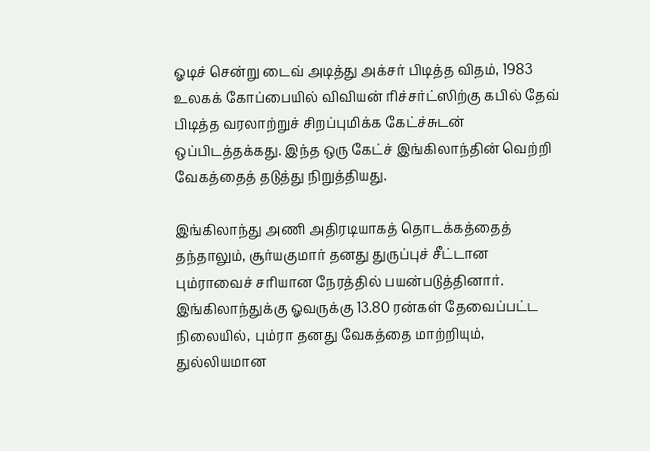ஓடிச் சென்று டைவ் அடித்து அக்சர் பிடித்த விதம், 1983 உலகக் கோப்பையில் விவியன் ரிச்சர்ட்ஸிற்கு கபில் தேவ் பிடித்த வரலாற்றுச் சிறப்புமிக்க கேட்ச்சுடன் ஒப்பிடத்தக்கது. இந்த ஒரு கேட்ச் இங்கிலாந்தின் வெற்றி வேகத்தைத் தடுத்து நிறுத்தியது.

இங்கிலாந்து அணி அதிரடியாகத் தொடக்கத்தைத் தந்தாலும், சூர்யகுமார் தனது துருப்புச் சீட்டான பும்ராவைச் சரியான நேரத்தில் பயன்படுத்தினார். இங்கிலாந்துக்கு ஓவருக்கு 13.80 ரன்கள் தேவைப்பட்ட நிலையில், பும்ரா தனது வேகத்தை மாற்றியும், துல்லியமான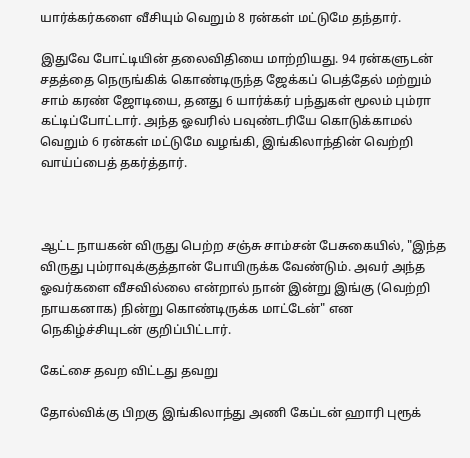யார்க்கர்களை வீசியும் வெறும் 8 ரன்கள் மட்டுமே தந்தார்.

இதுவே போட்டியின் தலைவிதியை மாற்றியது. 94 ரன்களுடன் சதத்தை நெருங்கிக் கொண்டிருந்த ஜேக்கப் பெத்தேல் மற்றும் சாம் கரண் ஜோடியை, தனது 6 யார்க்கர் பந்துகள் மூலம் பும்ரா கட்டிப்போட்டார். அந்த ஓவரில் பவுண்டரியே கொடுக்காமல் வெறும் 6 ரன்கள் மட்டுமே வழங்கி, இங்கிலாந்தின் வெற்றி வாய்ப்பைத் தகர்த்தார்.



ஆட்ட நாயகன் விருது பெற்ற சஞ்சு சாம்சன் பேசுகையில், "இந்த விருது பும்ராவுக்குத்தான் போயிருக்க வேண்டும். அவர் அந்த ஓவர்களை வீசவில்லை என்றால் நான் இன்று இங்கு (வெற்றி நாயகனாக) நின்று கொண்டிருக்க மாட்டேன்" என நெகிழ்ச்சியுடன் குறிப்பிட்டார்.

கேட்சை தவற விட்டது தவறு

தோல்விக்கு பிறகு இங்கிலாந்து அணி கேப்டன் ஹாரி புரூக்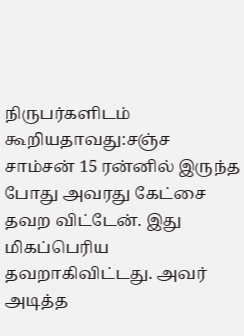நிருபர்களிடம் கூறியதாவது:சஞ்ச சாம்சன் 15 ரன்னில் இருந்த போது அவரது கேட்சை தவற விட்டேன். இது மிகப்பெரிய தவறாகிவிட்டது. அவர் அடித்த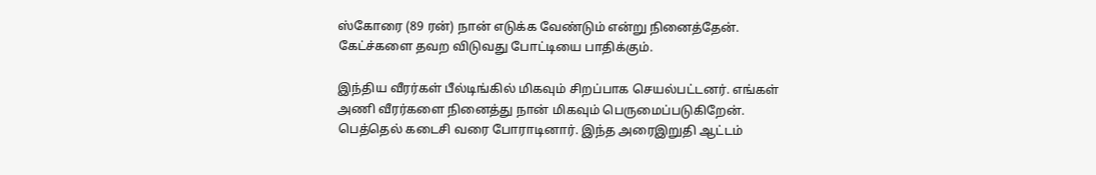ஸ்கோரை (89 ரன்) நான் எடுக்க வேண்டும் என்று நினைத்தேன். கேட்ச்களை தவற விடுவது போட்டியை பாதிக்கும்.

இந்திய வீரர்கள் பீல்டிங்கில் மிகவும் சிறப்பாக செயல்பட்டனர். எங்கள் அணி வீரர்களை நினைத்து நான் மிகவும் பெருமைப்படுகிறேன். பெத்தெல் கடைசி வரை போராடினார். இந்த அரைஇறுதி ஆட்டம்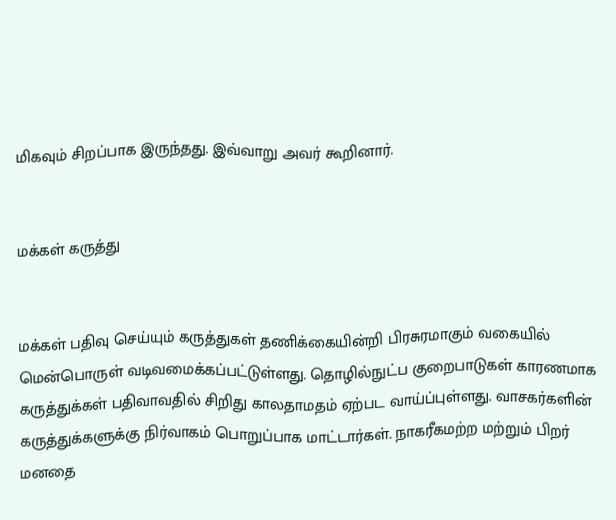மிகவும் சிறப்பாக இருந்தது. இவ்வாறு அவர் கூறினார்.


மக்கள் கருத்து


மக்கள் பதிவு செய்யும் கருத்துகள் தணிக்கையின்றி பிரசுரமாகும் வகையில் மென்பொருள் வடிவமைக்கப்பட்டுள்ளது. தொழில்நுட்ப குறைபாடுகள் காரணமாக கருத்துக்கள் பதிவாவதில் சிறிது காலதாமதம் ஏற்பட வாய்ப்புள்ளது. வாசகர்களின் கருத்துக்களுக்கு நிர்வாகம் பொறுப்பாக மாட்டார்கள். நாகரீகமற்ற மற்றும் பிறர் மனதை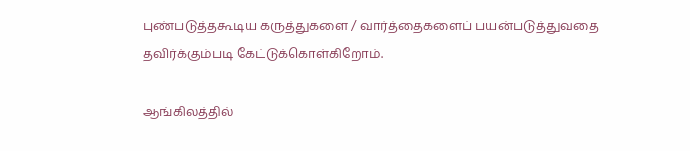புண்படுத்தகூடிய கருத்துகளை / வார்த்தைகளைப் பயன்படுத்துவதை தவிர்க்கும்படி கேட்டுக்கொள்கிறோம்.

ஆங்கிலத்தில்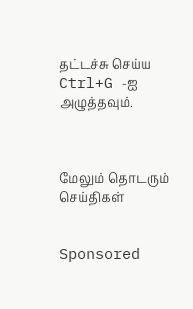தட்டச்சு செய்ய Ctrl+G -ஐ அழுத்தவும்.



மேலும் தொடரும் செய்திகள்


Sponsored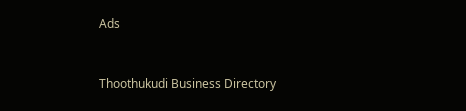Ads



Thoothukudi Business Directory